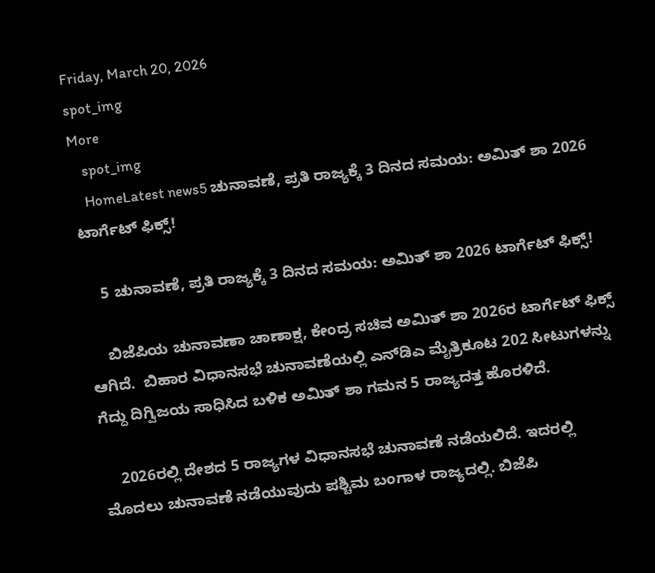Friday, March 20, 2026
spot_img
More
    spot_img
    HomeLatest news5 ಚುನಾವಣೆ, ಪ್ರತಿ ರಾಜ್ಯಕ್ಕೆ 3 ದಿನದ ಸಮಯ: ಅಮಿತ್ ಶಾ 2026 ಟಾರ್ಗೆಟ್‌ ಫಿಕ್ಸ್!

    5 ಚುನಾವಣೆ, ಪ್ರತಿ ರಾಜ್ಯಕ್ಕೆ 3 ದಿನದ ಸಮಯ: ಅಮಿತ್ ಶಾ 2026 ಟಾರ್ಗೆಟ್‌ ಫಿಕ್ಸ್!

    ಬಿಜೆಪಿಯ ಚುನಾವಣಾ ಚಾಣಾಕ್ಷ, ಕೇಂದ್ರ ಸಚಿವ ಅಮಿತ್ ಶಾ 2026ರ ಟಾರ್ಗೆಟ್ ಫಿಕ್ಸ್ ಆಗಿದೆ.  ಬಿಹಾರ ವಿಧಾನಸಭೆ ಚುನಾವಣೆಯಲ್ಲಿ ಎನ್‌ಡಿಎ ಮೈತ್ರಿಕೂಟ 202 ಸೀಟುಗಳನ್ನು ಗೆದ್ದು ದಿಗ್ವಿಜಯ ಸಾಧಿಸಿದ ಬಳಿಕ ಅಮಿತ್ ಶಾ ಗಮನ 5 ರಾಜ್ಯದತ್ತ ಹೊರಳಿದೆ.

    2026ರಲ್ಲಿ ದೇಶದ 5 ರಾಜ್ಯಗಳ ವಿಧಾನಸಭೆ ಚುನಾವಣೆ ನಡೆಯಲಿದೆ. ಇದರಲ್ಲಿ ಮೊದಲು ಚುನಾವಣೆ ನಡೆಯುವುದು ಪಶ್ಚಿಮ ಬಂಗಾಳ ರಾಜ್ಯದಲ್ಲಿ. ಬಿಜೆಪಿ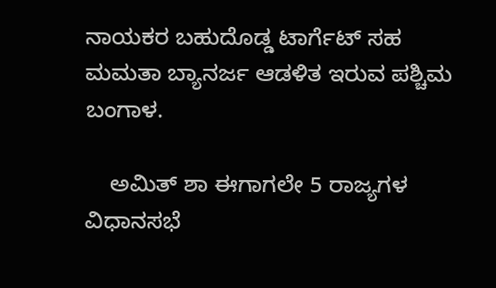ನಾಯಕರ ಬಹುದೊಡ್ಡ ಟಾರ್ಗೆಟ್ ಸಹ ಮಮತಾ ಬ್ಯಾನರ್ಜ ಆಡಳಿತ ಇರುವ ಪಶ್ಚಿಮ ಬಂಗಾಳ.

    ಅಮಿತ್ ಶಾ ಈಗಾಗಲೇ 5 ರಾಜ್ಯಗಳ ವಿಧಾನಸಭೆ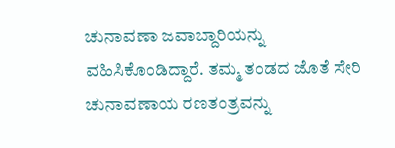ಚುನಾವಣಾ ಜವಾಬ್ದಾರಿಯನ್ನು ವಹಿಸಿಕೊಂಡಿದ್ದಾರೆ. ತಮ್ಮ ತಂಡದ ಜೊತೆ ಸೇರಿ ಚುನಾವಣಾಯ ರಣತಂತ್ರವನ್ನು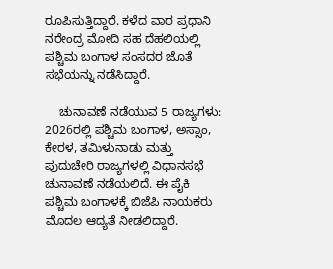ರೂಪಿಸುತ್ತಿದ್ದಾರೆ. ಕಳೆದ ವಾರ ಪ್ರಧಾನಿ ನರೇಂದ್ರ ಮೋದಿ ಸಹ ದೆಹಲಿಯಲ್ಲಿ ಪಶ್ಚಿಮ ಬಂಗಾಳ ಸಂಸದರ ಜೊತೆ ಸಭೆಯನ್ನು ನಡೆಸಿದ್ದಾರೆ.

    ಚುನಾವಣೆ ನಡೆಯುವ 5 ರಾಜ್ಯಗಳು: 2026ರಲ್ಲಿ ಪಶ್ಚಿಮ ಬಂಗಾಳ, ಅಸ್ಸಾಂ, ಕೇರಳ, ತಮಿಳುನಾಡು ಮತ್ತು ಪುದುಚೇರಿ ರಾಜ್ಯಗಳಲ್ಲಿ ವಿಧಾನಸಭೆ ಚುನಾವಣೆ ನಡೆಯಲಿದೆ. ಈ ಪೈಕಿ ಪಶ್ಚಿಮ ಬಂಗಾಳಕ್ಕೆ ಬಿಜೆಪಿ ನಾಯಕರು ಮೊದಲ ಆದ್ಯತೆ ನೀಡಲಿದ್ದಾರೆ.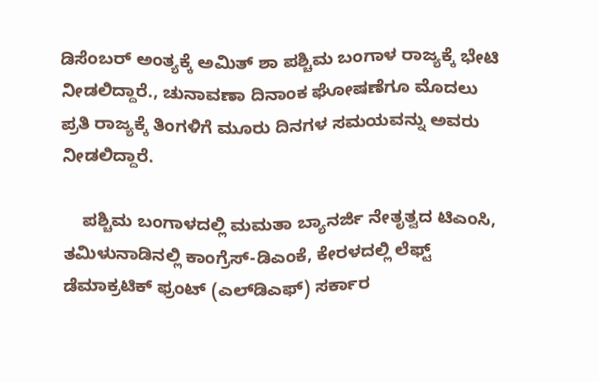ಡಿಸೆಂಬರ್ ಅಂತ್ಯಕ್ಕೆ ಅಮಿತ್ ಶಾ ಪಶ್ಚಿಮ ಬಂಗಾಳ ರಾಜ್ಯಕ್ಕೆ ಭೇಟಿ ನೀಡಲಿದ್ದಾರೆ., ಚುನಾವಣಾ ದಿನಾಂಕ ಘೋಷಣೆಗೂ ಮೊದಲು ಪ್ರತಿ ರಾಜ್ಯಕ್ಕೆ ತಿಂಗಳಿಗೆ ಮೂರು ದಿನಗಳ ಸಮಯವನ್ನು ಅವರು ನೀಡಲಿದ್ದಾರೆ.

    ಪಶ್ಚಿಮ ಬಂಗಾಳದಲ್ಲಿ ಮಮತಾ ಬ್ಯಾನರ್ಜಿ ನೇತೃತ್ವದ ಟಿಎಂಸಿ, ತಮಿಳುನಾಡಿನಲ್ಲಿ ಕಾಂಗ್ರೆಸ್-ಡಿಎಂಕೆ, ಕೇರಳದಲ್ಲಿ ಲೆಫ್ಟ್ ಡೆಮಾಕ್ರಟಿಕ್ ಫ್ರಂಟ್ (ಎಲ್‌ಡಿಎಫ್) ಸರ್ಕಾರ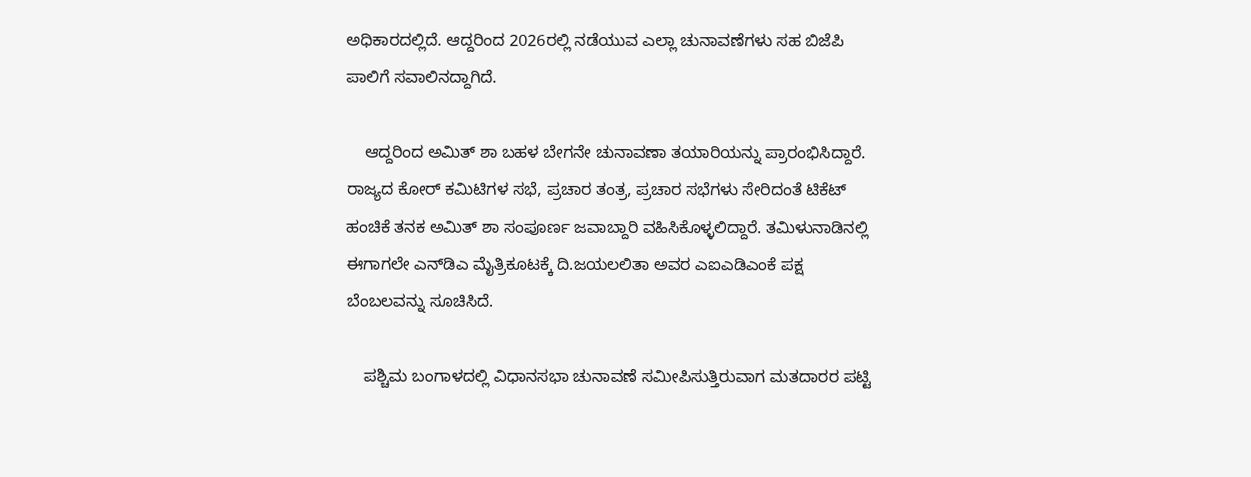ಅಧಿಕಾರದಲ್ಲಿದೆ. ಆದ್ದರಿಂದ 2026ರಲ್ಲಿ ನಡೆಯುವ ಎಲ್ಲಾ ಚುನಾವಣೆಗಳು ಸಹ ಬಿಜೆಪಿ ಪಾಲಿಗೆ ಸವಾಲಿನದ್ದಾಗಿದೆ.

    ಆದ್ದರಿಂದ ಅಮಿತ್ ಶಾ ಬಹಳ ಬೇಗನೇ ಚುನಾವಣಾ ತಯಾರಿಯನ್ನು ಪ್ರಾರಂಭಿಸಿದ್ದಾರೆ. ರಾಜ್ಯದ ಕೋರ್ ಕಮಿಟಿಗಳ ಸಭೆ, ಪ್ರಚಾರ ತಂತ್ರ, ಪ್ರಚಾರ ಸಭೆಗಳು ಸೇರಿದಂತೆ ಟಿಕೆಟ್ ಹಂಚಿಕೆ ತನಕ ಅಮಿತ್ ಶಾ ಸಂಪೂರ್ಣ ಜವಾಬ್ದಾರಿ ವಹಿಸಿಕೊಳ್ಳಲಿದ್ದಾರೆ. ತಮಿಳುನಾಡಿನಲ್ಲಿ ಈಗಾಗಲೇ ಎನ್‌ಡಿಎ ಮೈತ್ರಿಕೂಟಕ್ಕೆ ದಿ.ಜಯಲಲಿತಾ ಅವರ ಎಐಎಡಿಎಂಕೆ ಪಕ್ಷ ಬೆಂಬಲವನ್ನು ಸೂಚಿಸಿದೆ.

    ಪಶ್ಚಿಮ ಬಂಗಾಳದಲ್ಲಿ ವಿಧಾನಸಭಾ ಚುನಾವಣೆ ಸಮೀಪಿಸುತ್ತಿರುವಾಗ ಮತದಾರರ ಪಟ್ಟಿ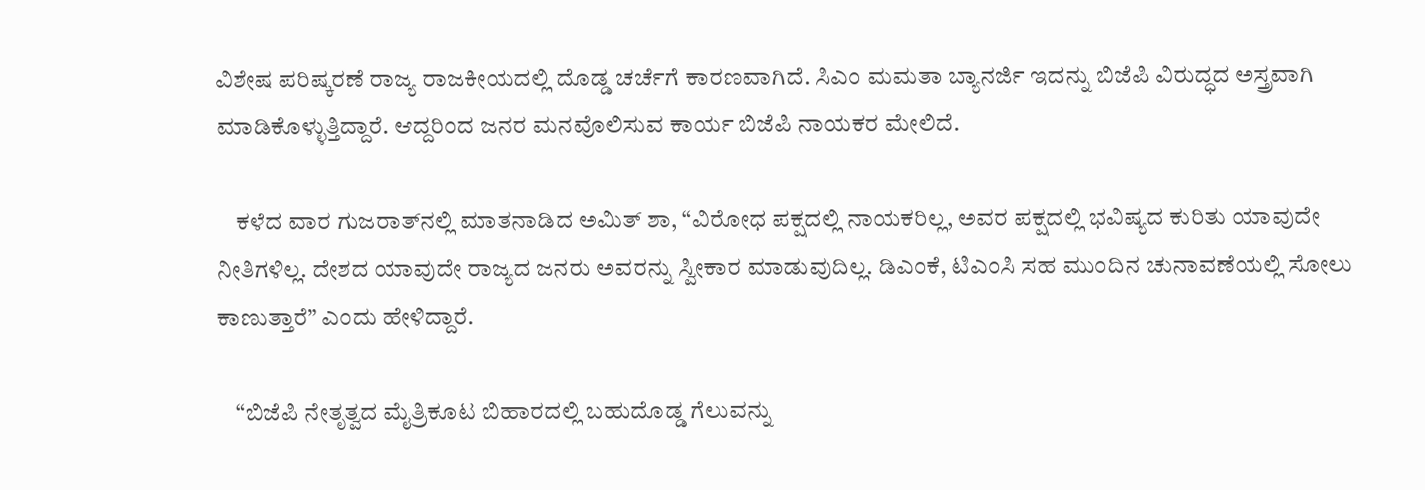ವಿಶೇಷ ಪರಿಷ್ಕರಣೆ ರಾಜ್ಯ ರಾಜಕೀಯದಲ್ಲಿ ದೊಡ್ಡ ಚರ್ಚೆಗೆ ಕಾರಣವಾಗಿದೆ. ಸಿಎಂ ಮಮತಾ ಬ್ಯಾನರ್ಜಿ ಇದನ್ನು ಬಿಜೆಪಿ ವಿರುದ್ಧದ ಅಸ್ತ್ರವಾಗಿ ಮಾಡಿಕೊಳ್ಳುತ್ತಿದ್ದಾರೆ. ಆದ್ದರಿಂದ ಜನರ ಮನವೊಲಿಸುವ ಕಾರ್ಯ ಬಿಜೆಪಿ ನಾಯಕರ ಮೇಲಿದೆ.

    ಕಳೆದ ವಾರ ಗುಜರಾತ್‌ನಲ್ಲಿ ಮಾತನಾಡಿದ ಅಮಿತ್ ಶಾ, “ವಿರೋಧ ಪಕ್ಷದಲ್ಲಿ ನಾಯಕರಿಲ್ಲ, ಅವರ ಪಕ್ಷದಲ್ಲಿ ಭವಿಷ್ಯದ ಕುರಿತು ಯಾವುದೇ ನೀತಿಗಳಿಲ್ಲ. ದೇಶದ ಯಾವುದೇ ರಾಜ್ಯದ ಜನರು ಅವರನ್ನು ಸ್ವೀಕಾರ ಮಾಡುವುದಿಲ್ಲ. ಡಿಎಂಕೆ, ಟಿಎಂಸಿ ಸಹ ಮುಂದಿನ ಚುನಾವಣೆಯಲ್ಲಿ ಸೋಲು ಕಾಣುತ್ತಾರೆ” ಎಂದು ಹೇಳಿದ್ದಾರೆ.

    “ಬಿಜೆಪಿ ನೇತೃತ್ವದ ಮೈತ್ರಿಕೂಟ ಬಿಹಾರದಲ್ಲಿ ಬಹುದೊಡ್ಡ ಗೆಲುವನ್ನು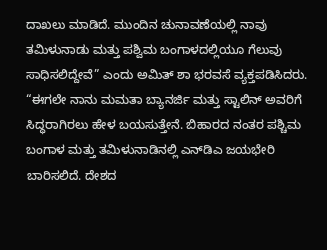ದಾಖಲು ಮಾಡಿದೆ. ಮುಂದಿನ ಚುನಾವಣೆಯಲ್ಲಿ ನಾವು ತಮಿಳುನಾಡು ಮತ್ತು ಪಶ್ವಿಮ ಬಂಗಾಳದಲ್ಲಿಯೂ ಗೆಲುವು ಸಾಧಿಸಲಿದ್ದೇವೆ” ಎಂದು ಅಮಿತ್ ಶಾ ಭರವಸೆ ವ್ಯಕ್ತಪಡಿಸಿದರು. “ಈಗಲೇ ನಾನು ಮಮತಾ ಬ್ಯಾನರ್ಜಿ ಮತ್ತು ಸ್ಟಾಲಿನ್‌ ಅವರಿಗೆ ಸಿದ್ಧರಾಗಿರಲು ಹೇಳ ಬಯಸುತ್ತೇನೆ. ಬಿಹಾರದ ನಂತರ ಪಶ್ಚಿಮ ಬಂಗಾಳ ಮತ್ತು ತಮಿಳುನಾಡಿನಲ್ಲಿ ಎನ್‌ಡಿಎ ಜಯಭೇರಿ ಬಾರಿಸಲಿದೆ. ದೇಶದ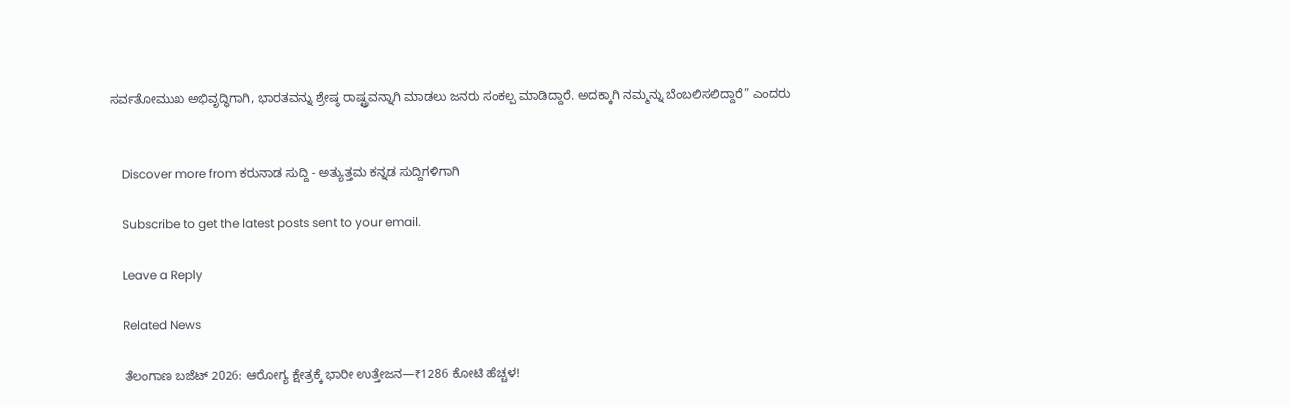ಸರ್ವತೋಮುಖ ಅಭಿವೃದ್ಧಿಗಾಗಿ, ಭಾರತವನ್ನು ಶ್ರೇಷ್ಠ ರಾಷ್ಟ್ರವನ್ನಾಗಿ ಮಾಡಲು ಜನರು ಸಂಕಲ್ಪ ಮಾಡಿದ್ದಾರೆ. ಅದಕ್ಕಾಗಿ ನಮ್ಮನ್ನು ಬೆಂಬಲಿಸಲಿದ್ದಾರೆ” ಎಂದರು


    Discover more from ಕರುನಾಡ ಸುದ್ದಿ - ಅತ್ಯುತ್ತಮ ಕನ್ನಡ ಸುದ್ದಿಗಳಿಗಾಗಿ

    Subscribe to get the latest posts sent to your email.

    Leave a Reply

    Related News

    ತೆಲಂಗಾಣ ಬಜೆಟ್ 2026: ಆರೋಗ್ಯ ಕ್ಷೇತ್ರಕ್ಕೆ ಭಾರೀ ಉತ್ತೇಜನ—₹1286 ಕೋಟಿ ಹೆಚ್ಚಳ!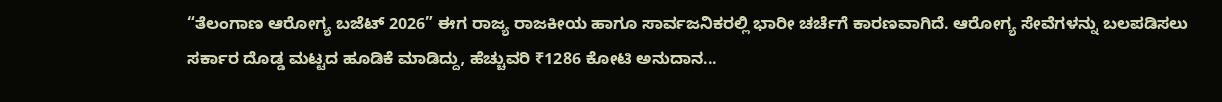“ತೆಲಂಗಾಣ ಆರೋಗ್ಯ ಬಜೆಟ್ 2026” ಈಗ ರಾಜ್ಯ ರಾಜಕೀಯ ಹಾಗೂ ಸಾರ್ವಜನಿಕರಲ್ಲಿ ಭಾರೀ ಚರ್ಚೆಗೆ ಕಾರಣವಾಗಿದೆ. ಆರೋಗ್ಯ ಸೇವೆಗಳನ್ನು ಬಲಪಡಿಸಲು ಸರ್ಕಾರ ದೊಡ್ಡ ಮಟ್ಟದ ಹೂಡಿಕೆ ಮಾಡಿದ್ದು, ಹೆಚ್ಚುವರಿ ₹1286 ಕೋಟಿ ಅನುದಾನ...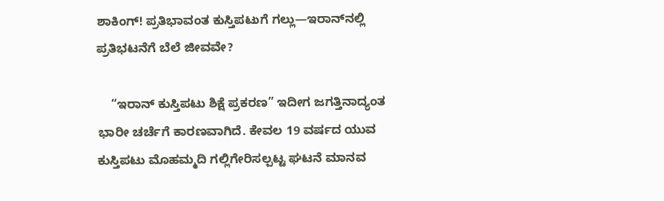ಶಾಕಿಂಗ್! ಪ್ರತಿಭಾವಂತ ಕುಸ್ತಿಪಟುಗೆ ಗಲ್ಲು—ಇರಾನ್‌ನಲ್ಲಿ ಪ್ರತಿಭಟನೆಗೆ ಬೆಲೆ ಜೀವವೇ?

    “ಇರಾನ್ ಕುಸ್ತಿಪಟು ಶಿಕ್ಷೆ ಪ್ರಕರಣ” ಇದೀಗ ಜಗತ್ತಿನಾದ್ಯಂತ ಭಾರೀ ಚರ್ಚೆಗೆ ಕಾರಣವಾಗಿದೆ. ಕೇವಲ 19 ವರ್ಷದ ಯುವ ಕುಸ್ತಿಪಟು ಮೊಹಮ್ಮದಿ ಗಲ್ಲಿಗೇರಿಸಲ್ಪಟ್ಟ ಘಟನೆ ಮಾನವ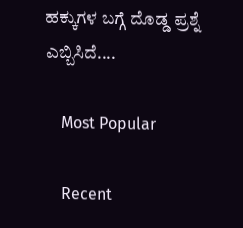ಹಕ್ಕುಗಳ ಬಗ್ಗೆ ದೊಡ್ಡ ಪ್ರಶ್ನೆ ಎಬ್ಬಿಸಿದೆ....

    Most Popular

    Recent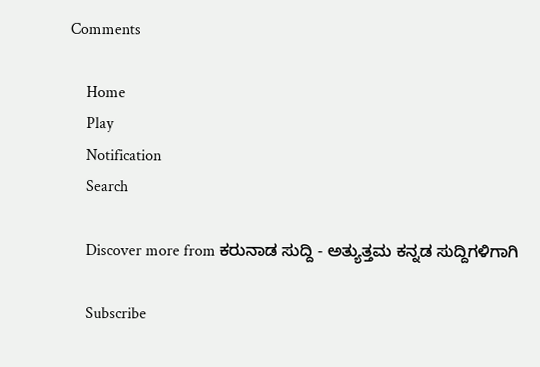Comments

    Home
    Play
    Notification
    Search

    Discover more from ಕರುನಾಡ ಸುದ್ದಿ - ಅತ್ಯುತ್ತಮ ಕನ್ನಡ ಸುದ್ದಿಗಳಿಗಾಗಿ

    Subscribe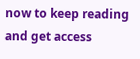now to keep reading and get access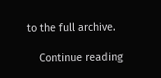to the full archive.

    Continue reading